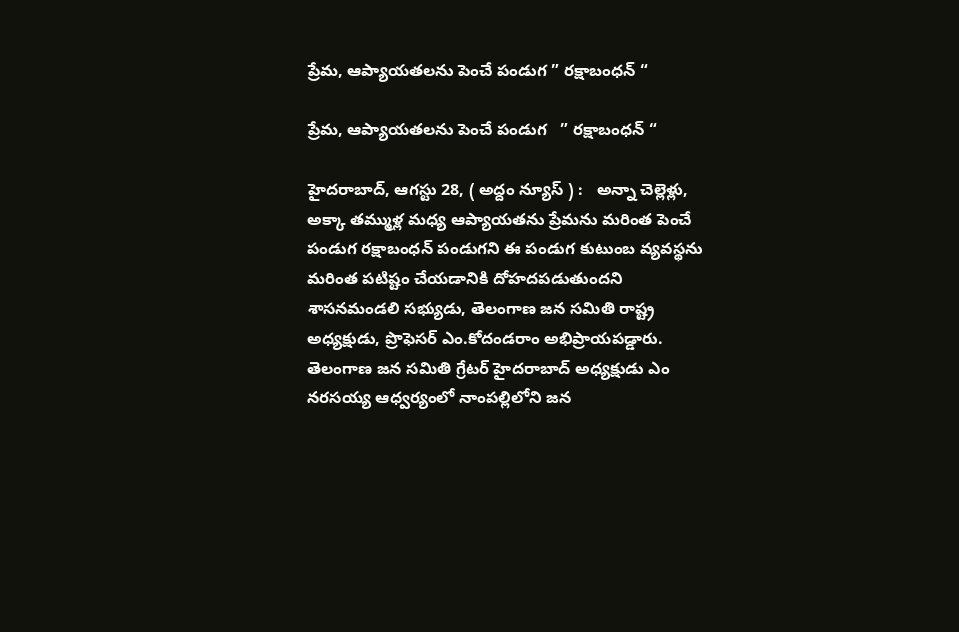ప్రేమ, ఆప్యాయతలను పెంచే పండుగ ” రక్షాబంధన్ “

ప్రేమ, ఆప్యాయతలను పెంచే పండుగ   ” రక్షాబంధన్ “

హైద‌రాబాద్‌, ఆగ‌స్టు 28, ( అద్దం న్యూస్ ) :   అన్నా చెల్లెళ్లు, అక్కా త‌మ్ముళ్ల‌ మధ్య ఆప్యాయతను ప్రేమను మరింత పెంచే పండుగ రక్షాబంధన్ పండుగని ఈ పండుగ కుటుంబ వ్యవస్థను మరింత పటిష్టం చేయడానికి దోహ‌దపడుతుందని శాసనమండలి సభ్యుడు, తెలంగాణ జన సమితి రాష్ట్ర అధ్యక్షుడు, ప్రొఫెసర్ ఎం.కోదండరాం అభిప్రాయపడ్డారు. తెలంగాణ జన సమితి గ్రేటర్ హైదరాబాద్ అధ్యక్షుడు ఎం నరసయ్య ఆధ్వర్యంలో నాంపల్లిలోని జన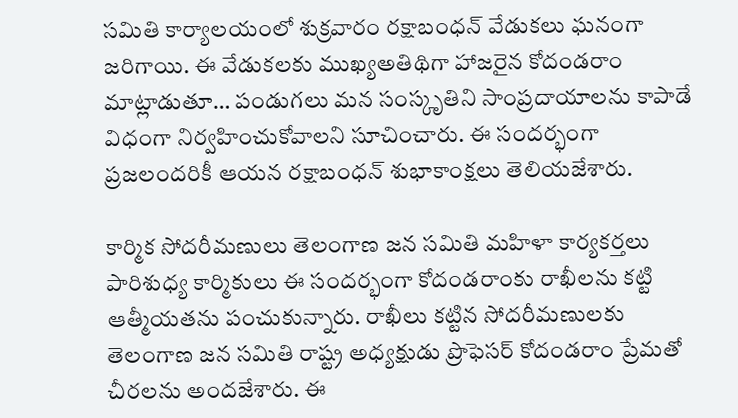సమితి కార్యాలయంలో శుక్ర‌వారం రక్షాబంధన్ వేడుకలు ఘనంగా జరిగాయి. ఈ వేడుకలకు ముఖ్యఅతిథిగా హాజరైన కోదండరాం మాట్లాడుతూ… పండుగలు మన సంస్కృతిని సాంప్రదాయాలను కాపాడే విధంగా నిర్వహించుకోవాలని సూచించారు. ఈ సందర్భంగా ప్రజలందరికీ ఆయన రక్షాబంధన్ శుభాకాంక్షలు తెలియజేశారు.

కార్మిక సోదరీమణులు తెలంగాణ జన సమితి మహిళా కార్యకర్తలు పారిశుధ్య కార్మికులు ఈ సందర్భంగా కోదండరాంకు రాఖీలను కట్టి ఆత్మీయతను పంచుకున్నారు. రాఖీలు కట్టిన సోదరీమణులకు తెలంగాణ జన సమితి రాష్ట్ర అధ్యక్షుడు ప్రొఫెసర్ కోదండరాం ప్రేమతో చీరలను అందజేశారు. ఈ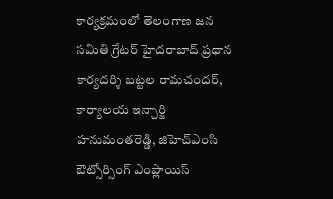కార్యక్రమంలో తెలంగాణ జన సమితి గ్రేటర్ హైదరాబాద్ ప్రధాన కార్యదర్శి బట్టల రామచందర్, కార్యాలయ ఇన్చార్జి హనుమంతరెడ్డి, జిహెచ్ఎంసి ఔట్సోర్సింగ్ ఎంప్లాయిస్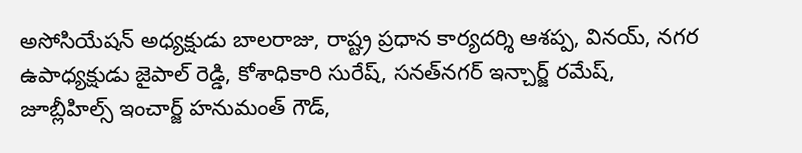అసోసియేషన్ అధ్యక్షుడు బాలరాజు, రాష్ట్ర ప్రధాన కార్యదర్శి ఆశప్ప, వినయ్, నగర ఉపాధ్యక్షుడు జైపాల్ రెడ్డి, కోశాధికారి సురేష్, సనత్‌న‌గ‌ర్ ఇన్చార్జ్ రమేష్, జూబ్లీహిల్స్ ఇంచార్జ్ హనుమంత్ గౌడ్,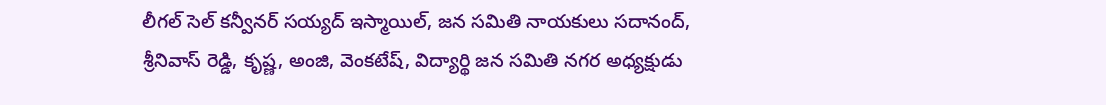లీగల్ సెల్ కన్వీనర్ సయ్యద్ ఇస్మాయిల్, జన సమితి నాయకులు సదానంద్, శ్రీనివాస్ రెడ్డి, కృష్ణ, అంజి, వెంకటేష్, విద్యార్థి జన సమితి నగర అధ్యక్షుడు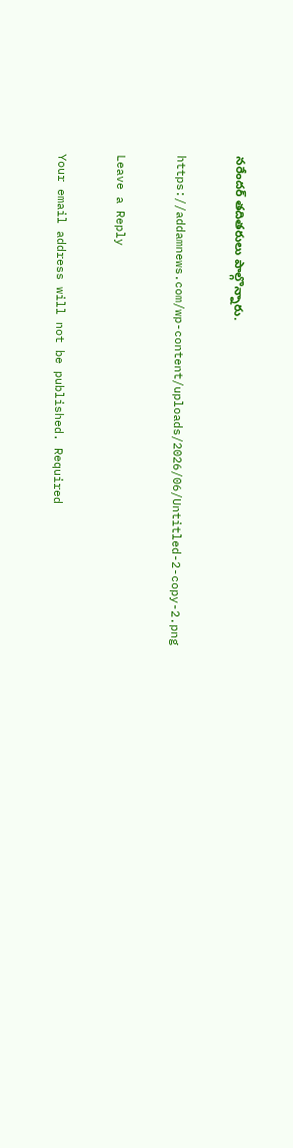నరేందర్ తదితరులు పాల్గొన్నారు.

https://addamnews.com/wp-content/uploads/2026/06/Untitled-2-copy-2.png

Leave a Reply

Your email address will not be published. Required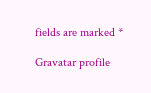fields are marked *

Gravatar profile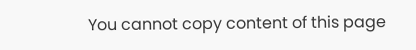You cannot copy content of this page